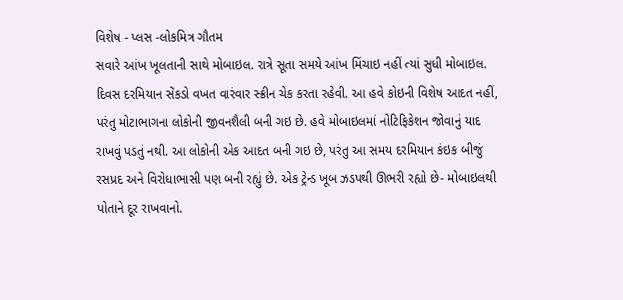વિશેષ - પ્લસ -લોકમિત્ર ગૌતમ
સવારે આંખ ખૂલતાની સાથે મોબાઇલ. રાત્રે સૂતા સમયે આંખ મિંચાઇ નહીં ત્યાં સુધી મોબાઇલ. દિવસ દરમિયાન સેંકડો વખત વારંવાર સ્ક્રીન ચેક કરતા રહેવી. આ હવે કોઇની વિશેષ આદત નહીં, પરંતુ મોટાભાગના લોકોની જીવનશૈલી બની ગઇ છે. હવે મોબાઇલમાં નોટિફિકેશન જોવાનું યાદ રાખવું પડતું નથી. આ લોકોની એક આદત બની ગઇ છે, પરંતુ આ સમય દરમિયાન કંઇક બીજું રસપ્રદ અને વિરોધાભાસી પણ બની રહ્યું છે. એક ટ્રેન્ડ ખૂબ ઝડપથી ઊભરી રહ્યો છે- મોબાઇલથી પોતાને દૂર રાખવાનો.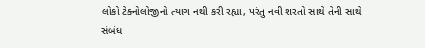લોકો ટેક્નોલોજીનો ત્યાગ નથી કરી રહ્યા, પરંતુ નવી શરતો સાથે તેની સાથે સંબંધ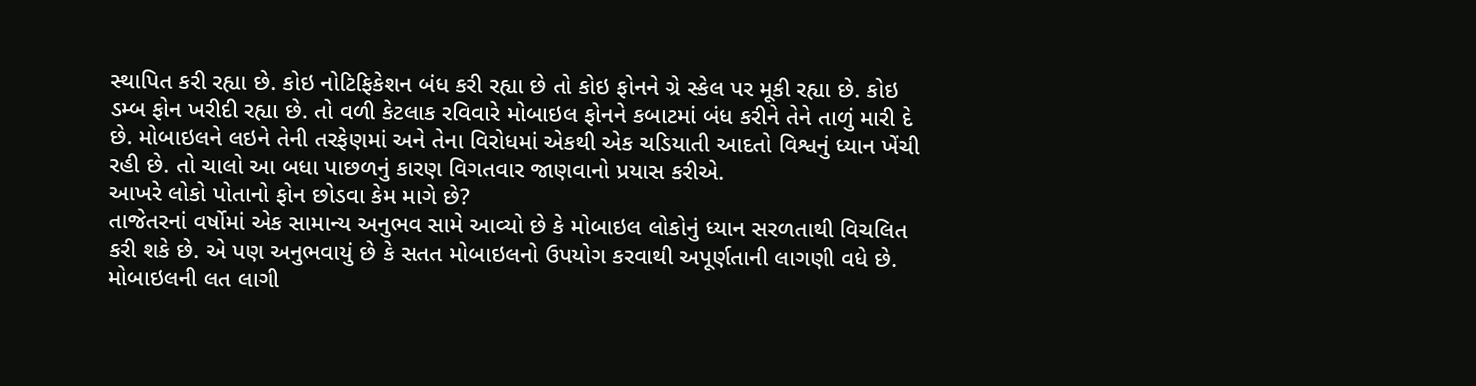સ્થાપિત કરી રહ્યા છે. કોઇ નોટિફિકેશન બંધ કરી રહ્યા છે તો કોઇ ફોનને ગ્રે સ્કેલ પર મૂકી રહ્યા છે. કોઇ ડમ્બ ફોન ખરીદી રહ્યા છે. તો વળી કેટલાક રવિવારે મોબાઇલ ફોનને કબાટમાં બંધ કરીને તેને તાળું મારી દે છે. મોબાઇલને લઇને તેની તરફેણમાં અને તેના વિરોધમાં એકથી એક ચડિયાતી આદતો વિશ્વનું ધ્યાન ખેંચી રહી છે. તો ચાલો આ બધા પાછળનું કારણ વિગતવાર જાણવાનો પ્રયાસ કરીએ.
આખરે લોકો પોતાનો ફોન છોડવા કેમ માગે છે?
તાજેતરનાં વર્ષોમાં એક સામાન્ય અનુભવ સામે આવ્યો છે કે મોબાઇલ લોકોનું ધ્યાન સરળતાથી વિચલિત કરી શકે છે. એ પણ અનુભવાયું છે કે સતત મોબાઇલનો ઉપયોગ કરવાથી અપૂર્ણતાની લાગણી વધે છે. મોબાઇલની લત લાગી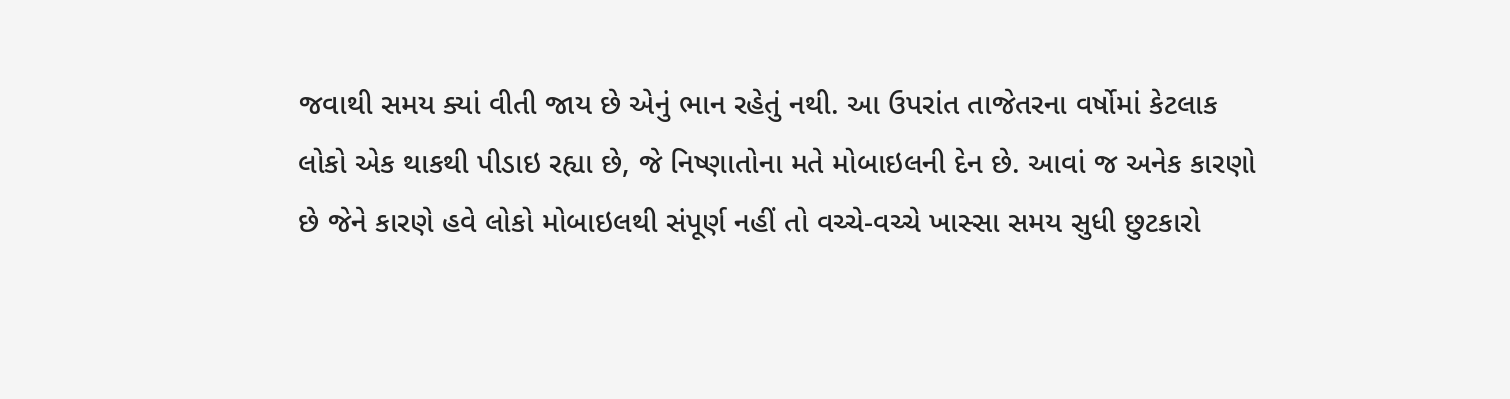જવાથી સમય ક્યાં વીતી જાય છે એનું ભાન રહેતું નથી. આ ઉપરાંત તાજેતરના વર્ષોમાં કેટલાક લોકો એક થાકથી પીડાઇ રહ્યા છે, જે નિષ્ણાતોના મતે મોબાઇલની દેન છે. આવાં જ અનેક કારણો છે જેને કારણે હવે લોકો મોબાઇલથી સંપૂર્ણ નહીં તો વચ્ચે-વચ્ચે ખાસ્સા સમય સુધી છુટકારો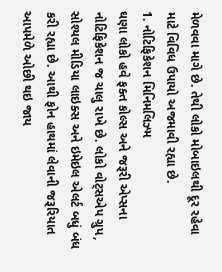મેળવવા માગે છે. તેથી લોકો મોબાઇલથી દૂર રહેવા માટે વિવિધ ઉપાયો અજમાવી રહ્યા છે.
1. નોટિફિકેશન મિનિમલિઝ્મ
ઘણા લોકો હવે ફક્ત કોલ્સ અને જરૂરી એપ્સના નોટિફિકેશન જ ચાલુ રાખે છે. લોકો વોટ્સએપ ગ્રુપ, સોશ્યલ મીડિયા લાઇક્સ અને ઇમેઇલ એલર્ટ બધું બંધ કરી રહ્યા છે. આથી ફોન હાથમાં લેવાની જરૂરિયાત આપમેળે ઓછી થઇ જાય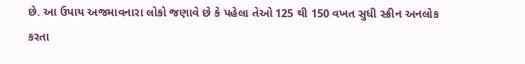છે. આ ઉપાય અજમાવનારા લોકો જણાવે છે કે પહેલા તેઓ 125 થી 150 વખત સુધી સ્ક્રીન અનલોક કરતા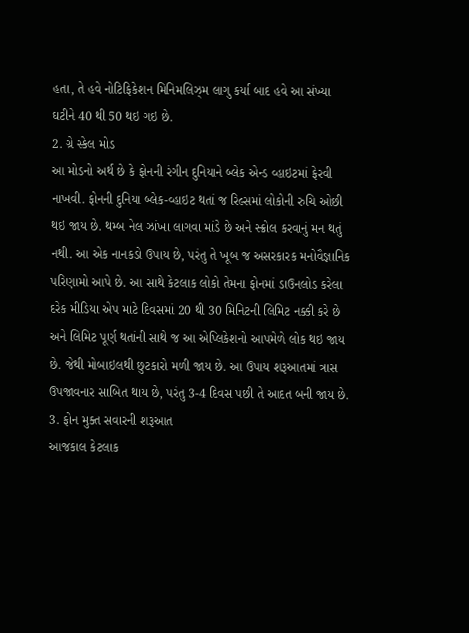હતા, તે હવે નોટિફિકેશન મિનિમલિઝ્મ લાગુ કર્યા બાદ હવે આ સંખ્યા ઘટીને 40 થી 50 થઇ ગઇ છે.
2. ગ્રે સ્કેલ મોડ
આ મોડનો અર્થ છે કે ફોનની રંગીન દુનિયાને બ્લેક એન્ડ વ્હાઇટમાં ફેરવી નાખવી. ફોનની દુનિયા બ્લેક-વ્હાઇટ થતાં જ રિલ્સમાં લોકોની રુચિ ઓછી થઇ જાય છે. થમ્બ નેલ ઝાંખા લાગવા માંડે છે અને સ્ક્રોલ કરવાનું મન થતું નથી. આ એક નાનકડો ઉપાય છે, પરંતુ તે ખૂબ જ અસરકારક મનોવૈજ્ઞાનિક પરિણામો આપે છે. આ સાથે કેટલાક લોકો તેમના ફોનમાં ડાઉનલોડ કરેલા દરેક મીડિયા એપ માટે દિવસમાં 20 થી 30 મિનિટની લિમિટ નક્કી કરે છે અને લિમિટ પૂર્ણ થતાંની સાથે જ આ એપ્લિકેશનો આપમેળે લોક થઇ જાય છે. જેથી મોબાઇલથી છુટકારો મળી જાય છે. આ ઉપાય શરૂઆતમાં ત્રાસ ઉપજાવનાર સાબિત થાય છે, પરંતુ 3-4 દિવસ પછી તે આદત બની જાય છે.
3. ફોન મુક્ત સવારની શરૂઆત
આજકાલ કેટલાક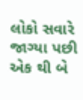લોકો સવારે જાગ્યા પછી એક થી બે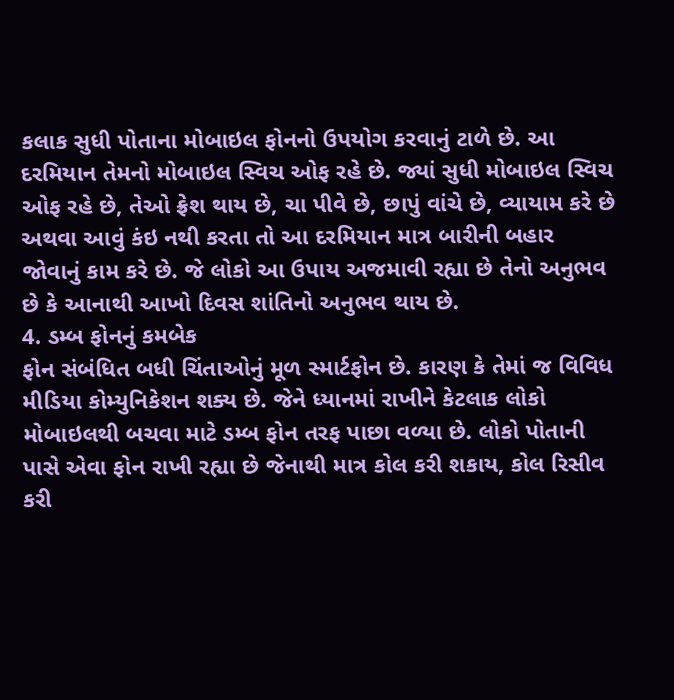કલાક સુધી પોતાના મોબાઇલ ફોનનો ઉપયોગ કરવાનું ટાળે છે. આ દરમિયાન તેમનો મોબાઇલ સ્વિચ ઓફ રહે છે. જ્યાં સુધી મોબાઇલ સ્વિચ ઓફ રહે છે, તેઓ ફ્રેશ થાય છે, ચા પીવે છે, છાપું વાંચે છે, વ્યાયામ કરે છે અથવા આવું કંઇ નથી કરતા તો આ દરમિયાન માત્ર બારીની બહાર જોવાનું કામ કરે છે. જે લોકો આ ઉપાય અજમાવી રહ્યા છે તેનો અનુભવ છે કે આનાથી આખો દિવસ શાંતિનો અનુભવ થાય છે.
4. ડમ્બ ફોનનું કમબેક
ફોન સંબંધિત બધી ચિંતાઓનું મૂળ સ્માર્ટફોન છે. કારણ કે તેમાં જ વિવિધ મીડિયા કોમ્યુનિકેશન શક્ય છે. જેને ધ્યાનમાં રાખીને કેટલાક લોકો મોબાઇલથી બચવા માટે ડમ્બ ફોન તરફ પાછા વળ્યા છે. લોકો પોતાની પાસે એવા ફોન રાખી રહ્યા છે જેનાથી માત્ર કોલ કરી શકાય, કોલ રિસીવ કરી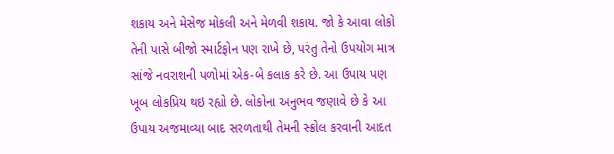શકાય અને મેસેજ મોકલી અને મેળવી શકાય. જો કે આવા લોકો તેની પાસે બીજો સ્માર્ટફોન પણ રાખે છે, પરંતુ તેનો ઉપયોગ માત્ર સાંજે નવરાશની પળોમાં એક-બે કલાક કરે છે. આ ઉપાય પણ ખૂબ લોકપ્રિય થઇ રહ્યો છે. લોકોના અનુભવ જણાવે છે કે આ ઉપાય અજમાવ્યા બાદ સરળતાથી તેમની સ્ક્રોલ કરવાની આદત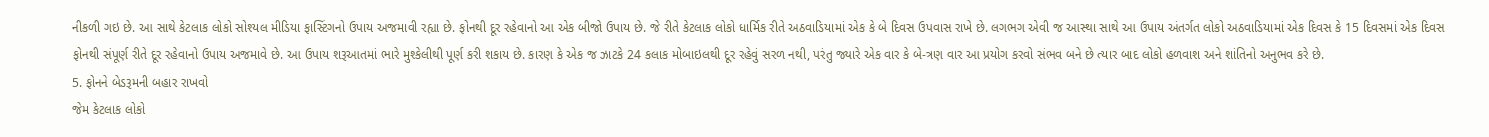નીકળી ગઇ છે. આ સાથે કેટલાક લોકો સોશ્યલ મીડિયા ફાસ્ટિંગનો ઉપાય અજમાવી રહ્યા છે. ફોનથી દૂર રહેવાનો આ એક બીજો ઉપાય છે. જે રીતે કેટલાક લોકો ધાર્મિક રીતે અઠવાડિયામાં એક કે બે દિવસ ઉપવાસ રાખે છે. લગભગ એવી જ આસ્થા સાથે આ ઉપાય અંતર્ગત લોકો અઠવાડિયામાં એક દિવસ કે 15 દિવસમાં એક દિવસ ફોનથી સંપૂર્ણ રીતે દૂર રહેવાનો ઉપાય અજમાવે છે. આ ઉપાય શરૂઆતમાં ભારે મુશ્કેલીથી પૂર્ણ કરી શકાય છે. કારણ કે એક જ ઝાટકે 24 કલાક મોબાઇલથી દૂર રહેવું સરળ નથી, પરંતુ જ્યારે એક વાર કે બે-ત્રણ વાર આ પ્રયોગ કરવો સંભવ બને છે ત્યાર બાદ લોકો હળવાશ અને શાંતિનો અનુભવ કરે છે.
5. ફોનને બેડરૂમની બહાર રાખવો
જેમ કેટલાક લોકો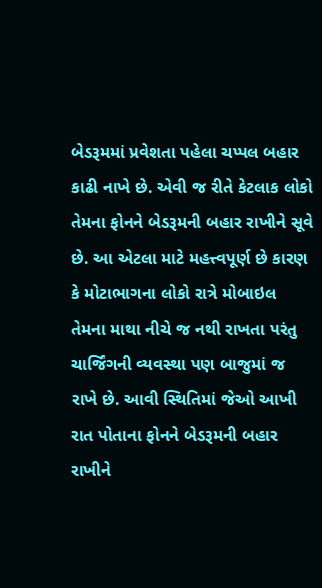બેડરૂમમાં પ્રવેશતા પહેલા ચપ્પલ બહાર કાઢી નાખે છે. એવી જ રીતે કેટલાક લોકો તેમના ફોનને બેડરૂમની બહાર રાખીને સૂવે છે. આ એટલા માટે મહત્ત્વપૂર્ણ છે કારણ કે મોટાભાગના લોકો રાત્રે મોબાઇલ તેમના માથા નીચે જ નથી રાખતા પરંતુ ચાર્જિંગની વ્યવસ્થા પણ બાજુમાં જ રાખે છે. આવી સ્થિતિમાં જેઓ આખી રાત પોતાના ફોનને બેડરૂમની બહાર રાખીને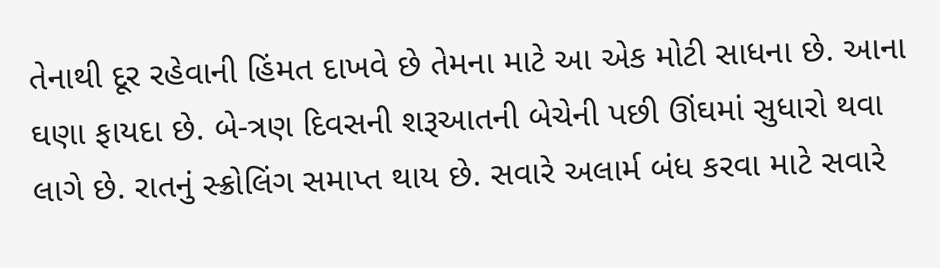તેનાથી દૂર રહેવાની હિંમત દાખવે છે તેમના માટે આ એક મોટી સાધના છે. આના ઘણા ફાયદા છે. બે-ત્રણ દિવસની શરૂઆતની બેચેની પછી ઊંઘમાં સુધારો થવા લાગે છે. રાતનું સ્ક્રોલિંગ સમાપ્ત થાય છે. સવારે અલાર્મ બંધ કરવા માટે સવારે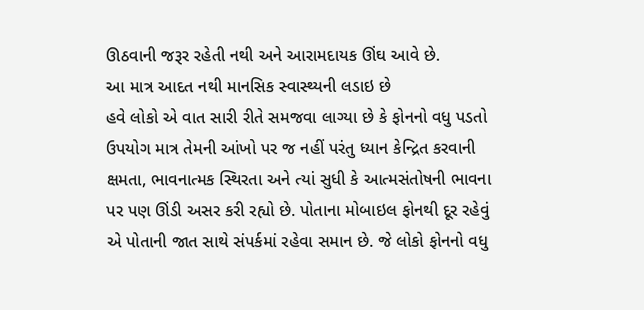ઊઠવાની જરૂર રહેતી નથી અને આરામદાયક ઊંઘ આવે છે.
આ માત્ર આદત નથી માનસિક સ્વાસ્થ્યની લડાઇ છે
હવે લોકો એ વાત સારી રીતે સમજવા લાગ્યા છે કે ફોનનો વધુ પડતો ઉપયોગ માત્ર તેમની આંખો પર જ નહીં પરંતુ ધ્યાન કેન્દ્રિત કરવાની ક્ષમતા, ભાવનાત્મક સ્થિરતા અને ત્યાં સુધી કે આત્મસંતોષની ભાવના પર પણ ઊંડી અસર કરી રહ્યો છે. પોતાના મોબાઇલ ફોનથી દૂર રહેવું એ પોતાની જાત સાથે સંપર્કમાં રહેવા સમાન છે. જે લોકો ફોનનો વધુ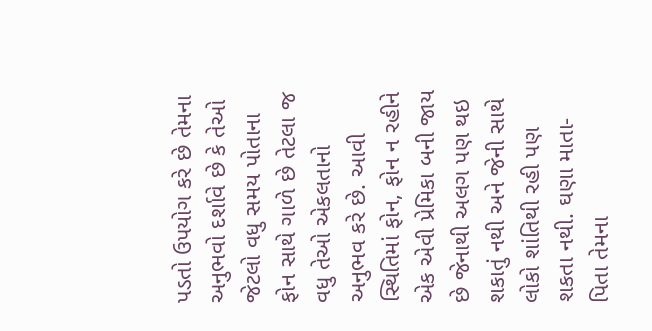પડતો ઉપયોગ કરે છે તેમના અનુભવો દર્શાવે છે કે તેઓ જેટલો વધુ સમય પોતાના ફોન સાથે ગાળે છે તેટલા જ વધુ તેઓ એકલતાનો અનુભવ કરે છે. આવી સ્થિતિમાં ફોન, ફોન ન રહીને એક એવી પ્રેમિકા બની જાય છે જેનાથી અલગ પણ થઇ શકાતું નથી અને જેની સાથે લોકો શાંતિથી રહી પણ શકતા નથી. ઘણા માતા-પિતા તેમના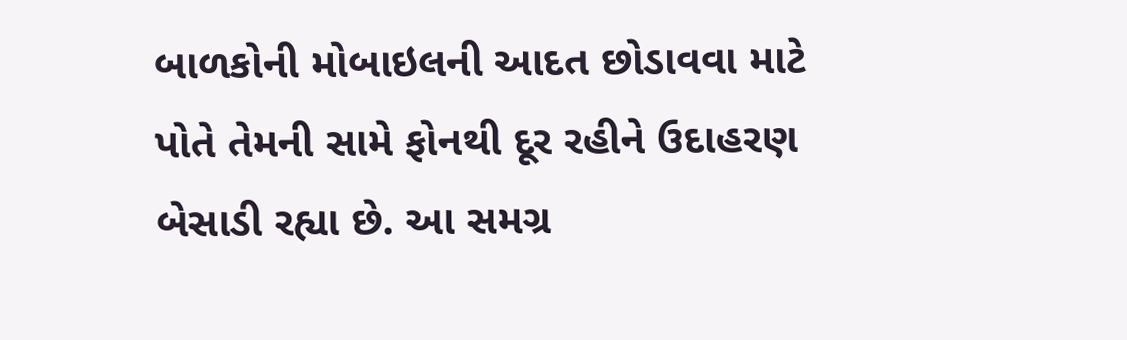બાળકોની મોબાઇલની આદત છોડાવવા માટે પોતે તેમની સામે ફોનથી દૂર રહીને ઉદાહરણ બેસાડી રહ્યા છે. આ સમગ્ર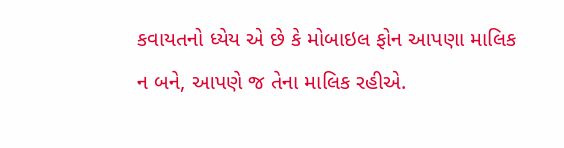કવાયતનો ધ્યેય એ છે કે મોબાઇલ ફોન આપણા માલિક ન બને, આપણે જ તેના માલિક રહીએ.